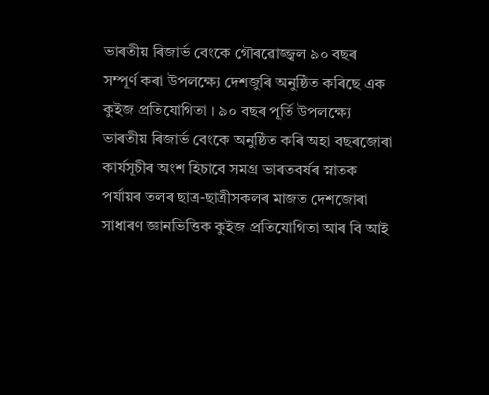ভাৰতীয় ৰিজাৰ্ভ বেংকে গৌৰৱোজ্জ্বল ৯০ বছৰ সম্পূৰ্ণ কৰা উপলক্ষ্যে দেশজুৰি অনুষ্ঠিত কৰিছে এক কুইজ প্ৰতিযোগিতা । ৯০ বছৰ পূৰ্তি উপলক্ষ্যে ভাৰতীয় ৰিজাৰ্ভ বেংকে অনুষ্ঠিত কৰি অহা বছৰজোৰা কাৰ্যসূচীৰ অংশ হিচাবে সমগ্ৰ ভাৰতবৰ্ষৰ স্নাতক পৰ্যায়ৰ তলৰ ছাত্ৰ-ছাত্ৰীসকলৰ মাজত দেশজোৰা সাধাৰণ জ্ঞানভিত্তিক কুইজ প্ৰতিযোগিতা আৰ বি আই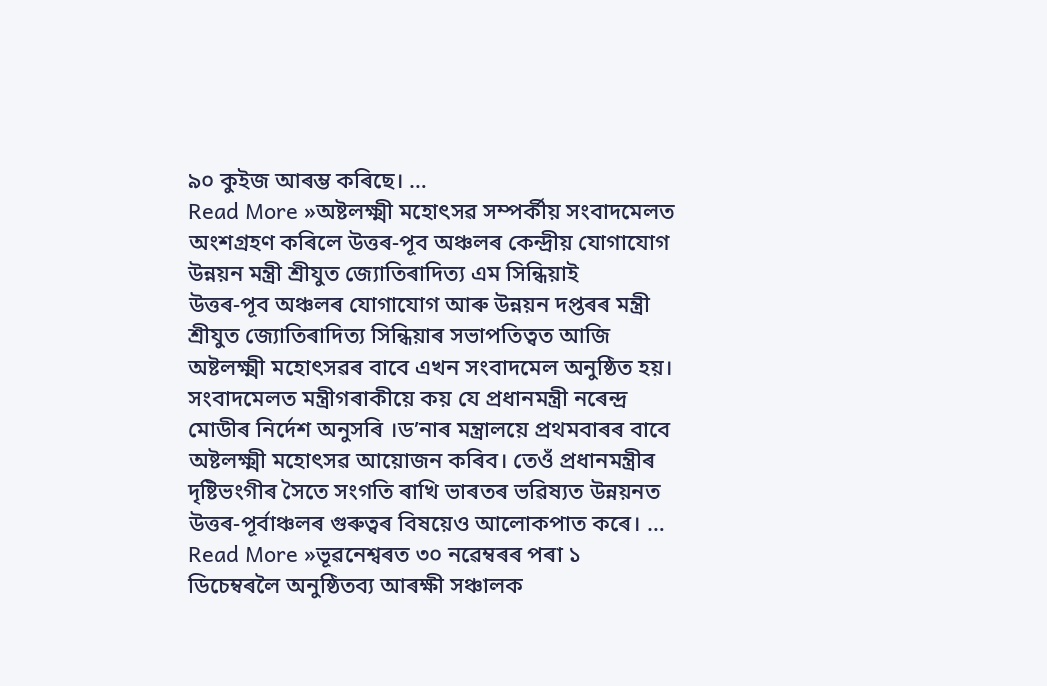৯০ কুইজ আৰম্ভ কৰিছে। …
Read More »অষ্টলক্ষ্মী মহোৎসৱ সম্পৰ্কীয় সংবাদমেলত অংশগ্ৰহণ কৰিলে উত্তৰ-পূব অঞ্চলৰ কেন্দ্ৰীয় যোগাযোগ উন্নয়ন মন্ত্ৰী শ্ৰীযুত জ্যোতিৰাদিত্য এম সিন্ধিয়াই
উত্তৰ-পূব অঞ্চলৰ যোগাযোগ আৰু উন্নয়ন দপ্তৰৰ মন্ত্ৰী শ্ৰীযুত জ্যোতিৰাদিত্য সিন্ধিয়াৰ সভাপতিত্বত আজি অষ্টলক্ষ্মী মহোৎসৱৰ বাবে এখন সংবাদমেল অনুষ্ঠিত হয়। সংবাদমেলত মন্ত্ৰীগৰাকীয়ে কয় যে প্ৰধানমন্ত্ৰী নৰেন্দ্ৰ মোডীৰ নিৰ্দেশ অনুসৰি ।ড’নাৰ মন্ত্ৰালয়ে প্ৰথমবাৰৰ বাবে অষ্টলক্ষ্মী মহোৎসৱ আয়োজন কৰিব। তেওঁ প্ৰধানমন্ত্ৰীৰ দৃষ্টিভংগীৰ সৈতে সংগতি ৰাখি ভাৰতৰ ভৱিষ্যত উন্নয়নত উত্তৰ-পূৰ্বাঞ্চলৰ গুৰুত্বৰ বিষয়েও আলোকপাত কৰে। …
Read More »ভূৱনেশ্বৰত ৩০ নৱেম্বৰৰ পৰা ১ ডিচেম্বৰলৈ অনুষ্ঠিতব্য আৰক্ষী সঞ্চালক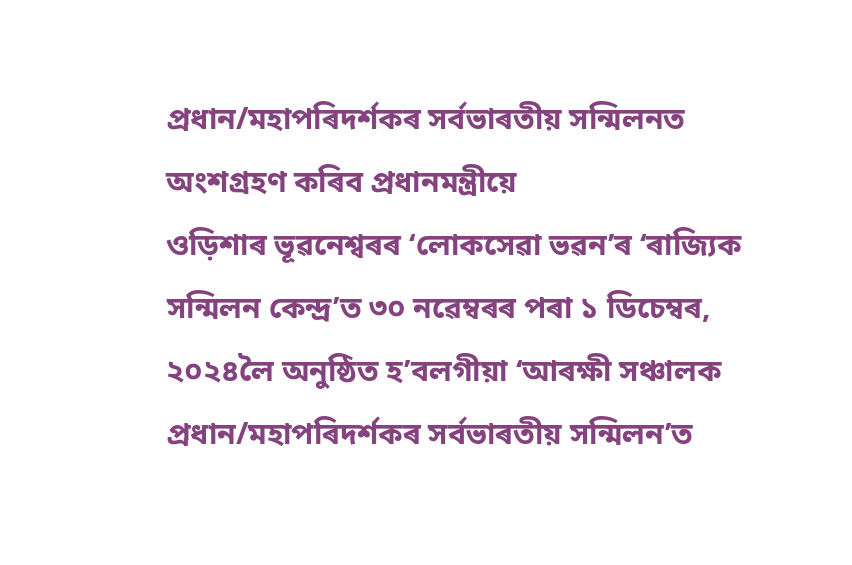প্ৰধান/মহাপৰিদৰ্শকৰ সৰ্বভাৰতীয় সন্মিলনত অংশগ্ৰহণ কৰিব প্ৰধানমন্ত্ৰীয়ে
ওড়িশাৰ ভূৱনেশ্বৰৰ ‘লোকসেৱা ভৱন’ৰ ‘ৰাজ্যিক সন্মিলন কেন্দ্ৰ’ত ৩০ নৱেম্বৰৰ পৰা ১ ডিচেম্বৰ, ২০২৪লৈ অনুষ্ঠিত হ’বলগীয়া ‘আৰক্ষী সঞ্চালক প্ৰধান/মহাপৰিদৰ্শকৰ সৰ্বভাৰতীয় সন্মিলন’ত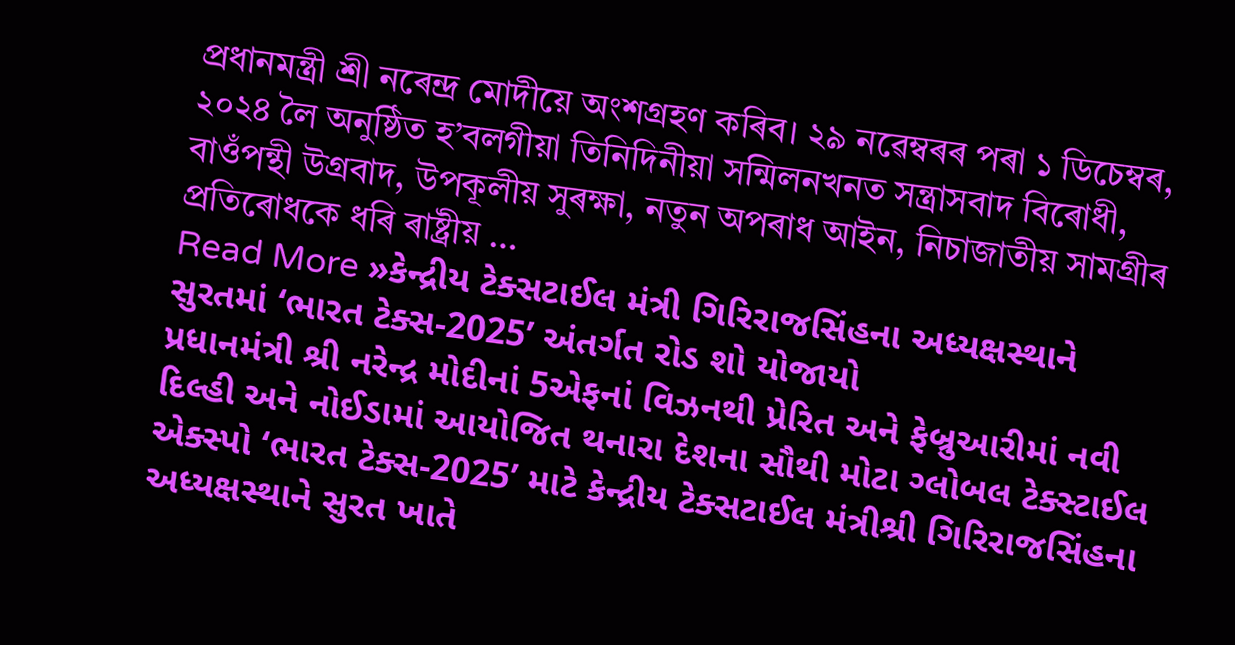প্ৰধানমন্ত্ৰী শ্ৰী নৰেন্দ্ৰ মোদীয়ে অংশগ্ৰহণ কৰিব। ২৯ নৱেম্বৰৰ পৰা ১ ডিচেম্বৰ, ২০২৪ লৈ অনুষ্ঠিত হ’বলগীয়া তিনিদিনীয়া সন্মিলনখনত সন্ত্ৰাসবাদ বিৰোধী, বাওঁপন্থী উগ্ৰবাদ, উপকূলীয় সুৰক্ষা, নতুন অপৰাধ আইন, নিচাজাতীয় সামগ্ৰীৰ প্ৰতিৰোধকে ধৰি ৰাষ্ট্ৰীয় …
Read More »કેન્દ્રીય ટેક્સટાઈલ મંત્રી ગિરિરાજસિંહના અધ્યક્ષસ્થાને સુરતમાં ‘ભારત ટેક્સ-2025’ અંતર્ગત રોડ શો યોજાયો
પ્રધાનમંત્રી શ્રી નરેન્દ્ર મોદીનાં 5એફનાં વિઝનથી પ્રેરિત અને ફેબ્રુઆરીમાં નવી દિલ્હી અને નોઈડામાં આયોજિત થનારા દેશના સૌથી મોટા ગ્લોબલ ટેક્સ્ટાઈલ એક્સ્પો ‘ભારત ટેક્સ-2025’ માટે કેન્દ્રીય ટેક્સટાઈલ મંત્રીશ્રી ગિરિરાજસિંહના અધ્યક્ષસ્થાને સુરત ખાતે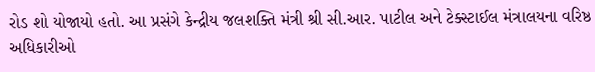રોડ શો યોજાયો હતો. આ પ્રસંગે કેન્દ્રીય જલશક્તિ મંત્રી શ્રી સી.આર. પાટીલ અને ટેક્સ્ટાઈલ મંત્રાલયના વરિષ્ઠ અધિકારીઓ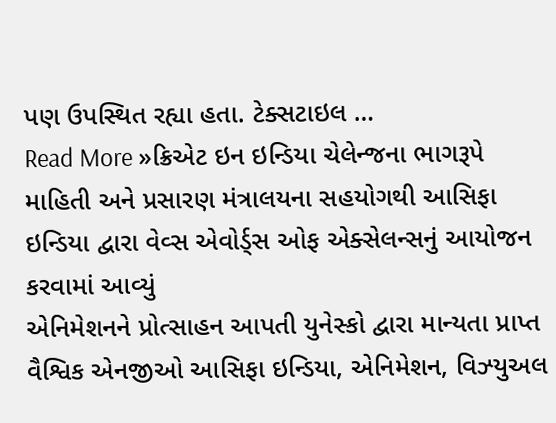પણ ઉપસ્થિત રહ્યા હતા. ટેક્સટાઇલ …
Read More »ક્રિએટ ઇન ઇન્ડિયા ચેલેન્જના ભાગરૂપે માહિતી અને પ્રસારણ મંત્રાલયના સહયોગથી આસિફા ઇન્ડિયા દ્વારા વેવ્સ એવોર્ડ્સ ઓફ એક્સેલન્સનું આયોજન કરવામાં આવ્યું
એનિમેશનને પ્રોત્સાહન આપતી યુનેસ્કો દ્વારા માન્યતા પ્રાપ્ત વૈશ્વિક એનજીઓ આસિફા ઇન્ડિયા, એનિમેશન, વિઝ્યુઅલ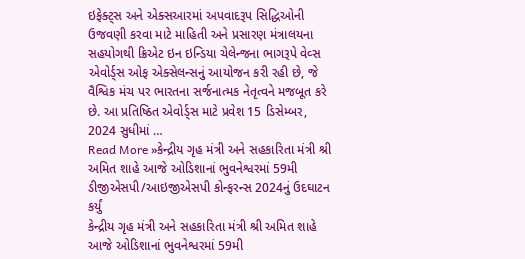ઇફેક્ટ્સ અને એક્સઆરમાં અપવાદરૂપ સિદ્ધિઓની ઉજવણી કરવા માટે માહિતી અને પ્રસારણ મંત્રાલયના સહયોગથી ક્રિએટ ઇન ઇન્ડિયા ચેલેન્જના ભાગરૂપે વેવ્સ એવોર્ડ્સ ઓફ એક્સેલન્સનું આયોજન કરી રહી છે, જે વૈશ્વિક મંચ પર ભારતના સર્જનાત્મક નેતૃત્વને મજબૂત કરે છે. આ પ્રતિષ્ઠિત એવોર્ડ્સ માટે પ્રવેશ 15 ડિસેમ્બર, 2024 સુધીમાં …
Read More »કેન્દ્રીય ગૃહ મંત્રી અને સહકારિતા મંત્રી શ્રી અમિત શાહે આજે ઓડિશાનાં ભુવનેશ્વરમાં 59મી ડીજીએસપી/આઇજીએસપી કોન્ફરન્સ 2024નું ઉદઘાટન કર્યું
કેન્દ્રીય ગૃહ મંત્રી અને સહકારિતા મંત્રી શ્રી અમિત શાહે આજે ઓડિશાનાં ભુવનેશ્વરમાં 59મી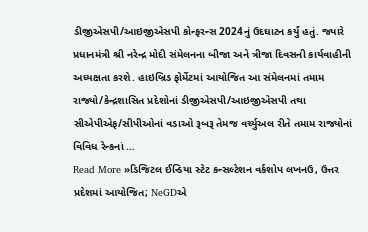ડીજીએસપી/આઇજીએસપી કોન્ફરન્સ 2024નું ઉદઘાટન કર્યું હતું. જ્યારે પ્રધાનમંત્રી શ્રી નરેન્દ્ર મોદી સંમેલનના બીજા અને ત્રીજા દિવસની કાર્યવાહીની અધ્યક્ષતા કરશે. હાઇબ્રિડ ફોર્મેટમાં આયોજિત આ સંમેલનમાં તમામ રાજ્યો/કેન્દ્રશાસિત પ્રદેશોનાં ડીજીએસપી/આઇજીએસપી તથા સીએપીએફ/સીપીઓનાં વડાઓ રૂબરૂ તેમજ વર્ચ્યુઅલ રીતે તમામ રાજ્યોનાં વિવિધ રેન્કનાં …
Read More »ડિજિટલ ઈન્ડિયા સ્ટેટ કન્સલ્ટેશન વર્કશોપ લખનઉ, ઉત્તર પ્રદેશમાં આયોજિત; NeGDએ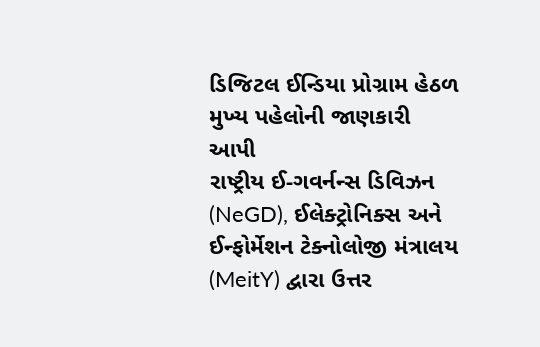ડિજિટલ ઈન્ડિયા પ્રોગ્રામ હેઠળ મુખ્ય પહેલોની જાણકારી આપી
રાષ્ટ્રીય ઈ-ગવર્નન્સ ડિવિઝન (NeGD), ઈલેક્ટ્રોનિક્સ અને ઈન્ફોર્મેશન ટેક્નોલોજી મંત્રાલય (MeitY) દ્વારા ઉત્તર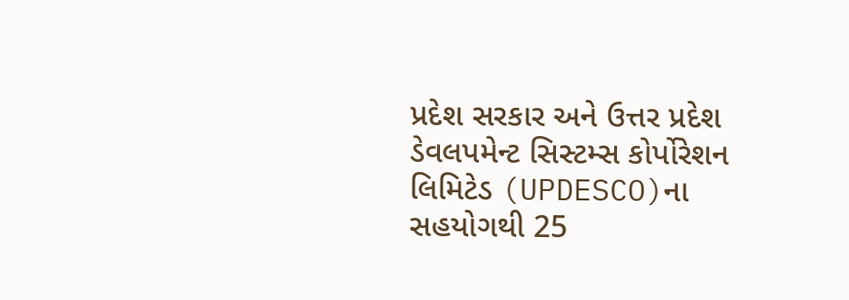પ્રદેશ સરકાર અને ઉત્તર પ્રદેશ ડેવલપમેન્ટ સિસ્ટમ્સ કોર્પોરેશન લિમિટેડ (UPDESCO)ના સહયોગથી 25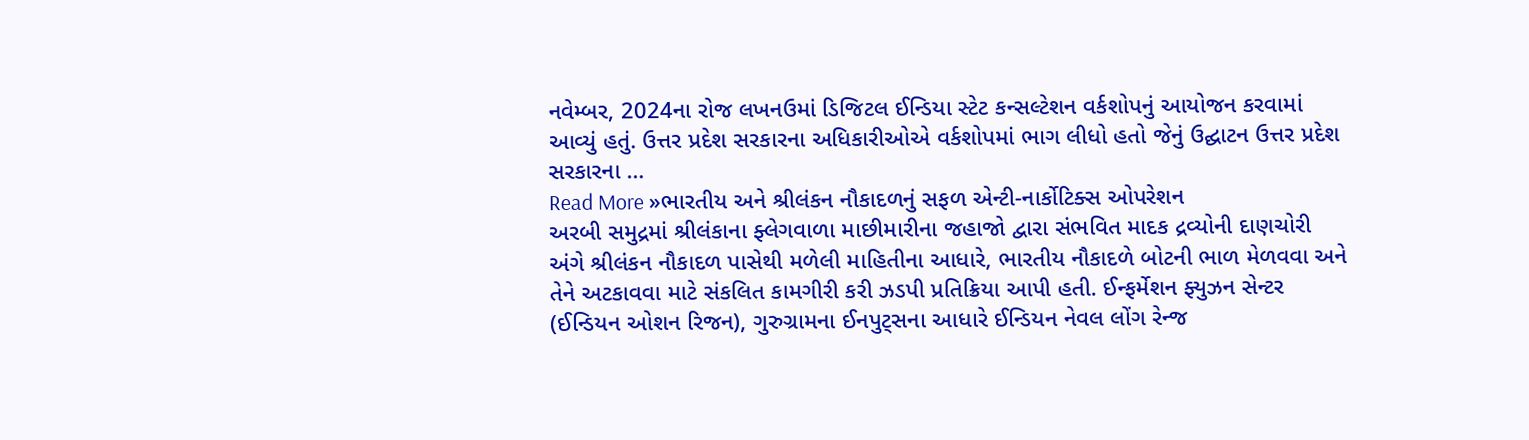નવેમ્બર, 2024ના રોજ લખનઉમાં ડિજિટલ ઈન્ડિયા સ્ટેટ કન્સલ્ટેશન વર્કશોપનું આયોજન કરવામાં આવ્યું હતું. ઉત્તર પ્રદેશ સરકારના અધિકારીઓએ વર્કશોપમાં ભાગ લીધો હતો જેનું ઉદ્ઘાટન ઉત્તર પ્રદેશ સરકારના …
Read More »ભારતીય અને શ્રીલંકન નૌકાદળનું સફળ એન્ટી-નાર્કોટિક્સ ઓપરેશન
અરબી સમુદ્રમાં શ્રીલંકાના ફ્લેગવાળા માછીમારીના જહાજો દ્વારા સંભવિત માદક દ્રવ્યોની દાણચોરી અંગે શ્રીલંકન નૌકાદળ પાસેથી મળેલી માહિતીના આધારે, ભારતીય નૌકાદળે બોટની ભાળ મેળવવા અને તેને અટકાવવા માટે સંકલિત કામગીરી કરી ઝડપી પ્રતિક્રિયા આપી હતી. ઈન્ફર્મેશન ફ્યુઝન સેન્ટર (ઈન્ડિયન ઓશન રિજન), ગુરુગ્રામના ઈનપુટ્સના આધારે ઈન્ડિયન નેવલ લોંગ રેન્જ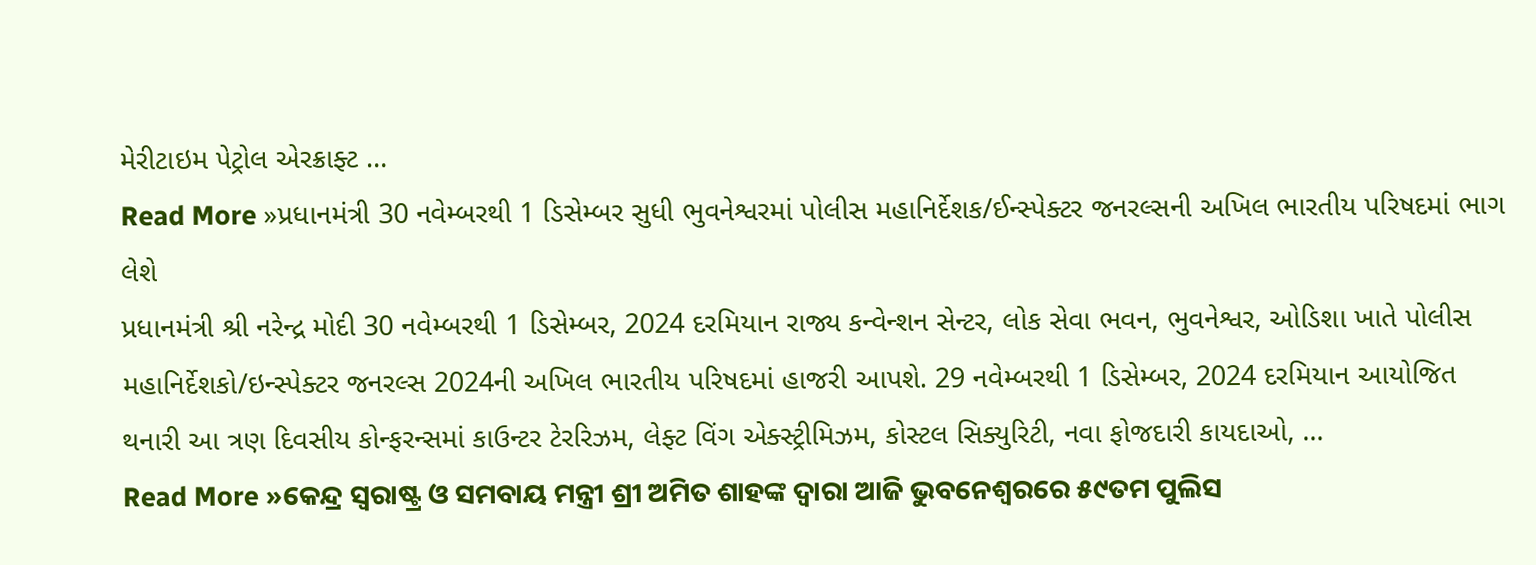મેરીટાઇમ પેટ્રોલ એરક્રાફ્ટ …
Read More »પ્રધાનમંત્રી 30 નવેમ્બરથી 1 ડિસેમ્બર સુધી ભુવનેશ્વરમાં પોલીસ મહાનિર્દેશક/ઈન્સ્પેક્ટર જનરલ્સની અખિલ ભારતીય પરિષદમાં ભાગ લેશે
પ્રધાનમંત્રી શ્રી નરેન્દ્ર મોદી 30 નવેમ્બરથી 1 ડિસેમ્બર, 2024 દરમિયાન રાજ્ય કન્વેન્શન સેન્ટર, લોક સેવા ભવન, ભુવનેશ્વર, ઓડિશા ખાતે પોલીસ મહાનિર્દેશકો/ઇન્સ્પેક્ટર જનરલ્સ 2024ની અખિલ ભારતીય પરિષદમાં હાજરી આપશે. 29 નવેમ્બરથી 1 ડિસેમ્બર, 2024 દરમિયાન આયોજિત થનારી આ ત્રણ દિવસીય કોન્ફરન્સમાં કાઉન્ટર ટેરરિઝમ, લેફ્ટ વિંગ એક્સ્ટ્રીમિઝમ, કોસ્ટલ સિક્યુરિટી, નવા ફોજદારી કાયદાઓ, …
Read More »କେନ୍ଦ୍ର ସ୍ୱରାଷ୍ଟ୍ର ଓ ସମବାୟ ମନ୍ତ୍ରୀ ଶ୍ରୀ ଅମିତ ଶାହଙ୍କ ଦ୍ୱାରା ଆଜି ଭୁବନେଶ୍ୱରରେ ୫୯ତମ ପୁଲିସ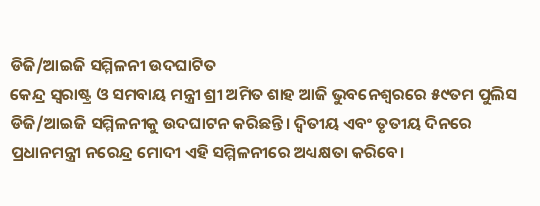ଡିଜି/ଆଇଜି ସମ୍ମିଳନୀ ଉଦଘାଟିତ
କେନ୍ଦ୍ର ସ୍ୱରାଷ୍ଟ୍ର ଓ ସମବାୟ ମନ୍ତ୍ରୀ ଶ୍ରୀ ଅମିତ ଶାହ ଆଜି ଭୁବନେଶ୍ୱରରେ ୫୯ତମ ପୁଲିସ ଡିଜି/ଆଇଜି ସମ୍ମିଳନୀକୁ ଉଦଘାଟନ କରିଛନ୍ତି। ଦ୍ୱିତୀୟ ଏବଂ ତୃତୀୟ ଦିନରେ ପ୍ରଧାନମନ୍ତ୍ରୀ ନରେନ୍ଦ୍ର ମୋଦୀ ଏହି ସମ୍ମିଳନୀରେ ଅଧ୍ୟକ୍ଷତା କରିବେ।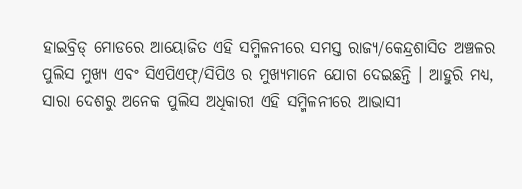ହାଇବ୍ରିଡ୍ ମୋଡରେ ଆୟୋଜିତ ଏହି ସମ୍ମିଳନୀରେ ସମସ୍ତ ରାଜ୍ୟ/କେନ୍ଦ୍ରଶାସିତ ଅଞ୍ଚଳର ପୁଲିସ ମୁଖ୍ୟ ଏବଂ ସିଏପିଏଫ୍/ସିପିଓ ର ମୁଖ୍ୟମାନେ ଯୋଗ ଦେଇଛନ୍ତି । ଆହୁରି ମଧ୍ୟ, ସାରା ଦେଶରୁ ଅନେକ ପୁଲିସ ଅଧିକାରୀ ଏହି ସମ୍ମିଳନୀରେ ଆଭାସୀ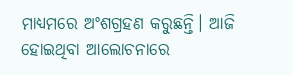ମାଧ୍ୟମରେ ଅଂଶଗ୍ରହଣ କରୁଛନ୍ତି। ଆଜି ହୋଇଥିବା ଆଲୋଚନାରେ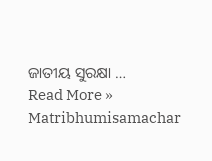ଜାତୀୟ ସୁରକ୍ଷା …
Read More »
Matribhumisamachar